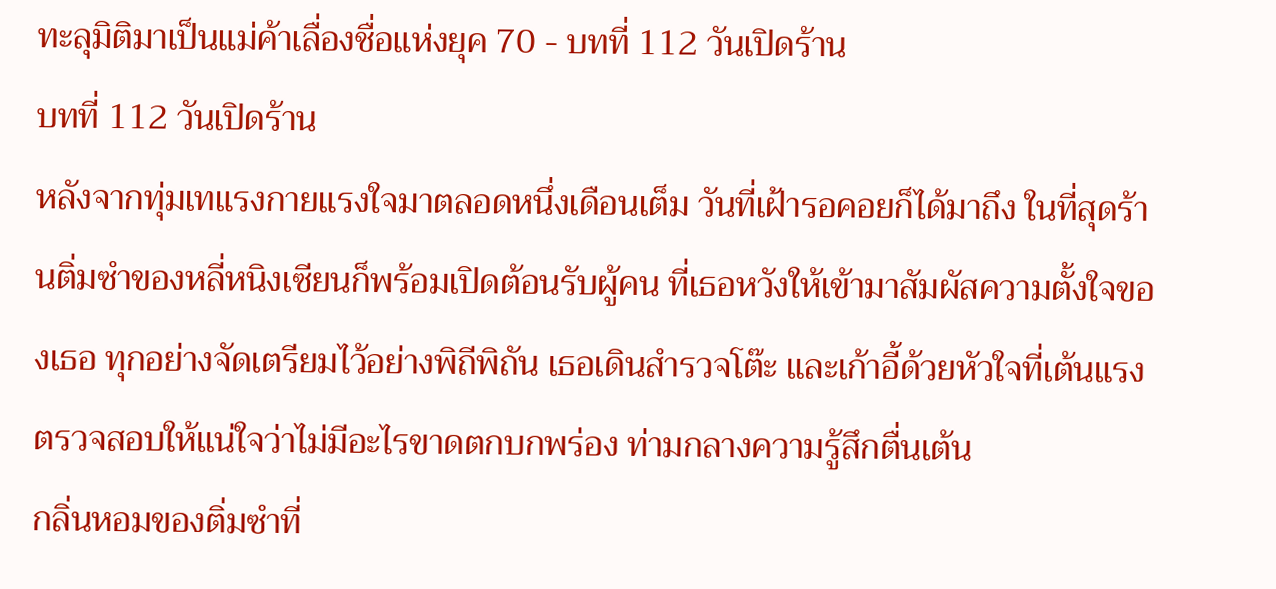ทะลุมิติมาเป็นแม่ค้าเลื่องชื่อแห่งยุค 70 - บทที่ 112 วันเปิดร้าน
บทที่ 112 วันเปิดร้าน
หลังจากทุ่มเทแรงกายแรงใจมาตลอดหนึ่งเดือนเต็ม วันที่เฝ้ารอคอยก็ได้มาถึง ในที่สุดร้านติ่มซำของหลี่หนิงเซียนก็พร้อมเปิดต้อนรับผู้คน ที่เธอหวังให้เข้ามาสัมผัสความตั้งใจของเธอ ทุกอย่างจัดเตรียมไว้อย่างพิถีพิถัน เธอเดินสำรวจโต๊ะ และเก้าอี้ด้วยหัวใจที่เต้นแรง ตรวจสอบให้แน่ใจว่าไม่มีอะไรขาดตกบกพร่อง ท่ามกลางความรู้สึกตื่นเต้น
กลิ่นหอมของติ่มซำที่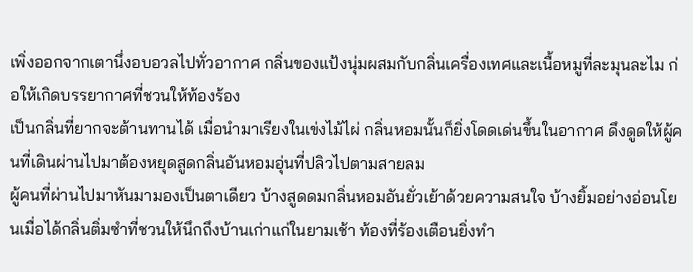เพิ่งออกจากเตานึ่งอบอวลไปทั่วอากาศ กลิ่นของแป้งนุ่มผสมกับกลิ่นเครื่องเทศและเนื้อหมูที่ละมุนละไม ก่อให้เกิดบรรยากาศที่ชวนให้ท้องร้อง
เป็นกลิ่นที่ยากจะต้านทานได้ เมื่อนำมาเรียงในเข่งไม้ไผ่ กลิ่นหอมนั้นก็ยิ่งโดดเด่นขึ้นในอากาศ ดึงดูดให้ผู้คนที่เดินผ่านไปมาต้องหยุดสูดกลิ่นอันหอมอุ่นที่ปลิวไปตามสายลม
ผู้คนที่ผ่านไปมาหันมามองเป็นตาเดียว บ้างสูดดมกลิ่นหอมอันยั่วเย้าด้วยความสนใจ บ้างยิ้มอย่างอ่อนโยนเมื่อได้กลิ่นติ่มซำที่ชวนให้นึกถึงบ้านเก่าแก่ในยามเช้า ท้องที่ร้องเตือนยิ่งทำ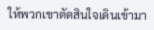ให้พวกเขาตัดสินใจเดินเข้ามา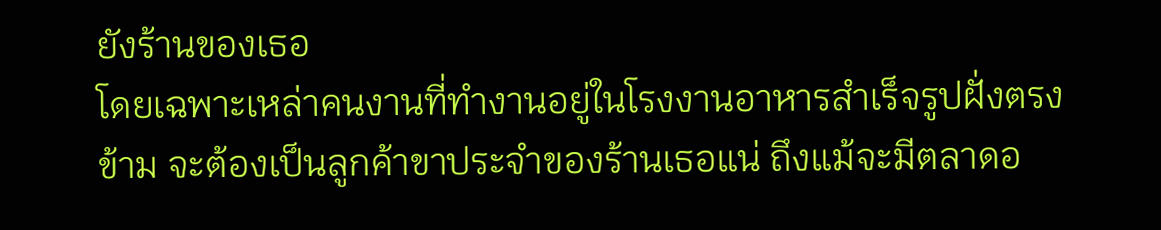ยังร้านของเธอ
โดยเฉพาะเหล่าคนงานที่ทำงานอยู่ในโรงงานอาหารสำเร็จรูปฝั่งตรงข้าม จะต้องเป็นลูกค้าขาประจำของร้านเธอแน่ ถึงแม้จะมีตลาดอ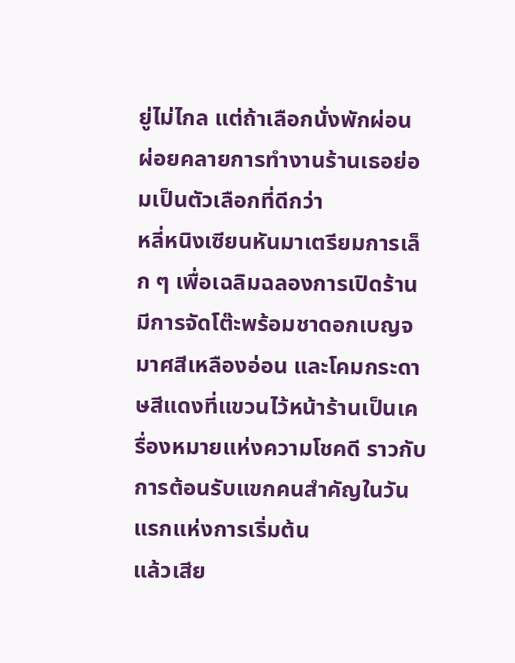ยู่ไม่ไกล แต่ถ้าเลือกนั่งพักผ่อน ผ่อยคลายการทำงานร้านเธอย่อมเป็นตัวเลือกที่ดีกว่า
หลี่หนิงเซียนหันมาเตรียมการเล็ก ๆ เพื่อเฉลิมฉลองการเปิดร้าน มีการจัดโต๊ะพร้อมชาดอกเบญจมาศสีเหลืองอ่อน และโคมกระดาษสีแดงที่แขวนไว้หน้าร้านเป็นเครื่องหมายแห่งความโชคดี ราวกับการต้อนรับแขกคนสำคัญในวันแรกแห่งการเริ่มต้น
แล้วเสีย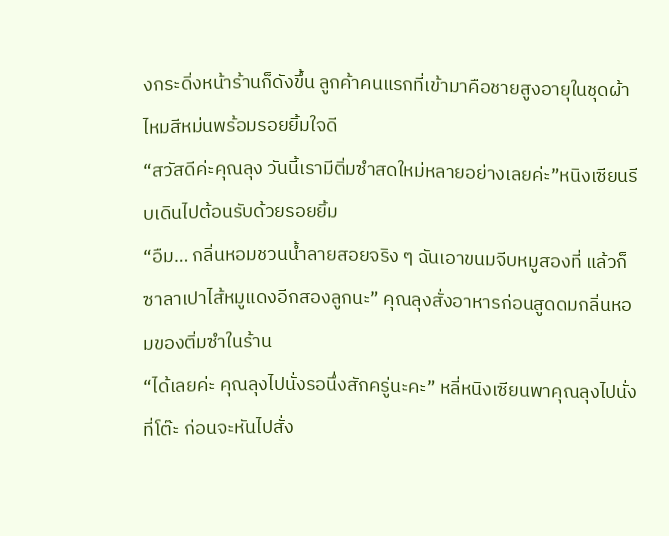งกระดิ่งหน้าร้านก็ดังขึ้น ลูกค้าคนแรกที่เข้ามาคือชายสูงอายุในชุดผ้าไหมสีหม่นพร้อมรอยยิ้มใจดี
“สวัสดีค่ะคุณลุง วันนี้เรามีติ่มซำสดใหม่หลายอย่างเลยค่ะ”หนิงเซียนรีบเดินไปต้อนรับด้วยรอยยิ้ม
“อืม… กลิ่นหอมชวนน้ำลายสอยจริง ๆ ฉันเอาขนมจีบหมูสองที่ แล้วก็ซาลาเปาไส้หมูแดงอีกสองลูกนะ” คุณลุงสั่งอาหารก่อนสูดดมกลิ่นหอมของติ่มซำในร้าน
“ได้เลยค่ะ คุณลุงไปนั่งรอนึ่งสักครู่นะคะ” หลี่หนิงเซียนพาคุณลุงไปนั่งที่โต๊ะ ก่อนจะหันไปสั่ง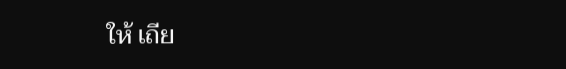ให้ เถีย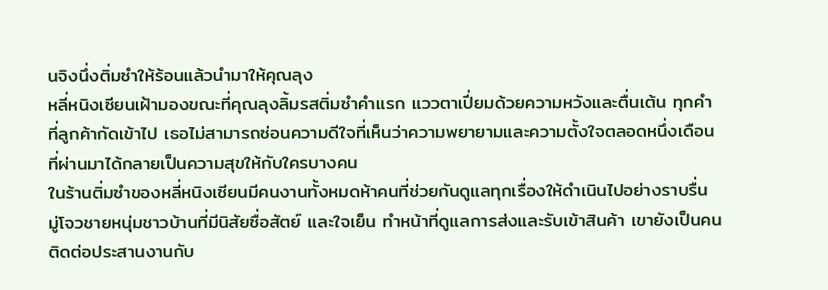นจิงนึ่งติ่มซำให้ร้อนแล้วนำมาให้คุณลุง
หลี่หนิงเซียนเฝ้ามองขณะที่คุณลุงลิ้มรสติ่มซำคำแรก แววตาเปี่ยมด้วยความหวังและตื่นเต้น ทุกคำที่ลูกค้ากัดเข้าไป เธอไม่สามารถซ่อนความดีใจที่เห็นว่าความพยายามและความตั้งใจตลอดหนึ่งเดือนที่ผ่านมาได้กลายเป็นความสุขให้กับใครบางคน
ในร้านติ่มซำของหลี่หนิงเซียนมีคนงานทั้งหมดห้าคนที่ช่วยกันดูแลทุกเรื่องให้ดำเนินไปอย่างราบรื่น มู่โจวชายหนุ่มชาวบ้านที่มีนิสัยซื่อสัตย์ และใจเย็น ทำหน้าที่ดูแลการส่งและรับเข้าสินค้า เขายังเป็นคนติดต่อประสานงานกับ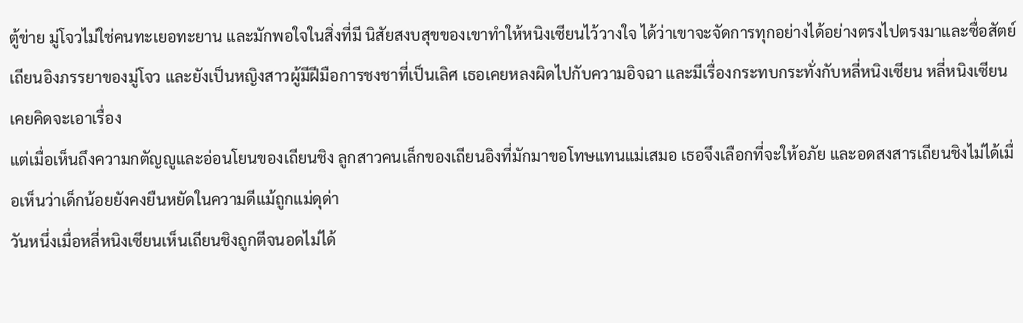ตู้ข่าย มู่โจวไม่ใช่คนทะเยอทะยาน และมักพอใจในสิ่งที่มี นิสัยสงบสุขของเขาทำให้หนิงเซียนไว้วางใจ ได้ว่าเขาจะจัดการทุกอย่างได้อย่างตรงไปตรงมาและซื่อสัตย์
เถียนอิงภรรยาของมู่โจว และยังเป็นหญิงสาวผู้มีฝีมือการชงชาที่เป็นเลิศ เธอเคยหลงผิดไปกับความอิจฉา และมีเรื่องกระทบกระทั่งกับหลี่หนิงเซียน หลี่หนิงเซียนเคยคิดจะเอาเรื่อง
แต่เมื่อเห็นถึงความกตัญญูและอ่อนโยนของเถียนชิง ลูกสาวคนเล็กของเถียนอิงที่มักมาขอโทษแทนแม่เสมอ เธอจึงเลือกที่จะให้อภัย และอดสงสารเถียนชิงไม่ได้เมื่อเห็นว่าเด็กน้อยยังคงยืนหยัดในความดีแม้ถูกแม่ดุด่า
วันหนึ่งเมื่อหลี่หนิงเซียนเห็นเถียนชิงถูกตีจนอดไม่ได้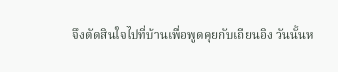จึงตัดสินใจไปที่บ้านเพื่อพูดคุยกับเถียนอิง วันนั้นห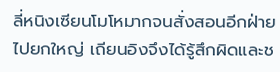ลี่หนิงเซียนโมโหมากจนสั่งสอนอีกฝ่ายไปยกใหญ่ เถียนอิงจึงได้รู้สึกผิดและช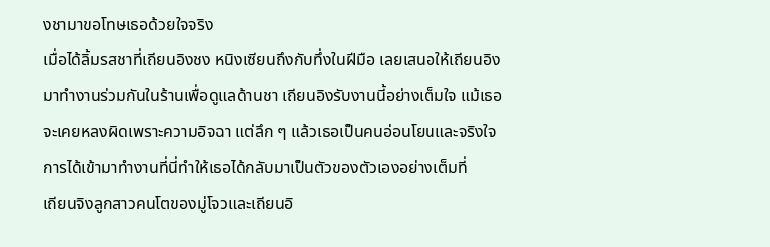งชามาขอโทษเธอด้วยใจจริง
เมื่อได้ลิ้มรสชาที่เถียนอิงชง หนิงเซียนถึงกับทึ่งในฝีมือ เลยเสนอให้เถียนอิงมาทำงานร่วมกันในร้านเพื่อดูแลด้านชา เถียนอิงรับงานนี้อย่างเต็มใจ แม้เธอจะเคยหลงผิดเพราะความอิจฉา แต่ลึก ๆ แล้วเธอเป็นคนอ่อนโยนและจริงใจ การได้เข้ามาทำงานที่นี่ทำให้เธอได้กลับมาเป็นตัวของตัวเองอย่างเต็มที่
เถียนจิงลูกสาวคนโตของมู่โจวและเถียนอิ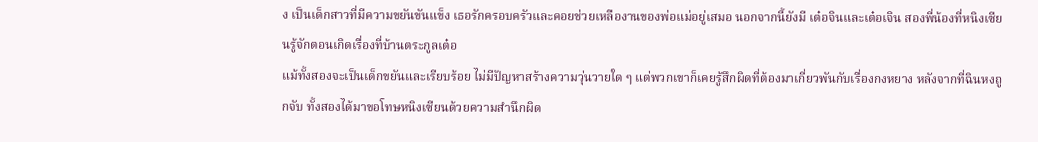ง เป็นเด็กสาวที่มีความขยันขันแข็ง เธอรักครอบครัวและคอยช่วยเหลืองานของพ่อแม่อยู่เสมอ นอกจากนี้ยังมี เต๋อจินและเต๋อเจิน สองพี่น้องที่หนิงเซียนรู้จักตอนเกิดเรื่องที่บ้านตระกูลเต๋อ
แม้ทั้งสองจะเป็นเด็กขยันและเรียบร้อย ไม่มีปัญหาสร้างความวุ่นวายใด ๆ แต่พวกเขาก็เคยรู้สึกผิดที่ต้องมาเกี่ยวพันกับเรื่องกงหยาง หลังจากที่ฉินหงถูกจับ ทั้งสองได้มาขอโทษหนิงเซียนด้วยความสำนึกผิด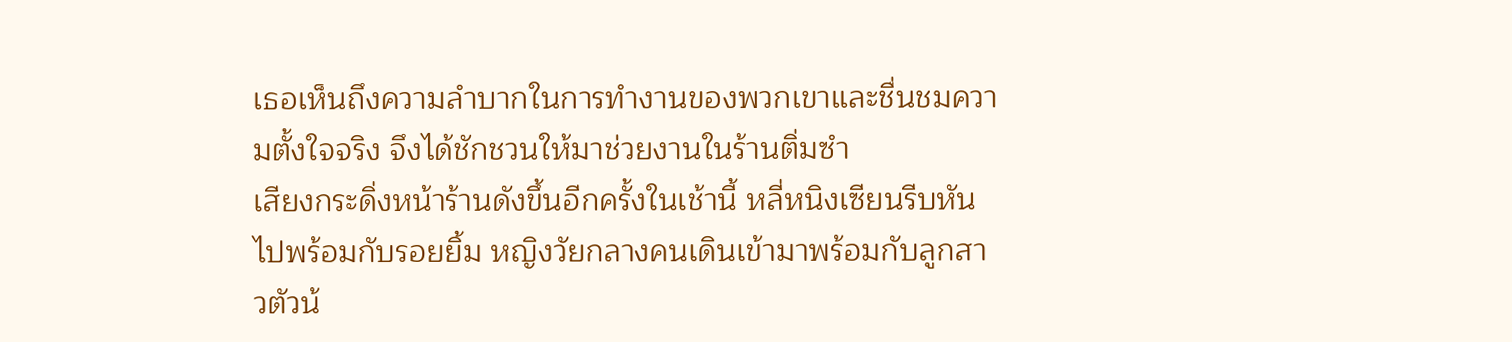เธอเห็นถึงความลำบากในการทำงานของพวกเขาและชื่นชมความตั้งใจจริง จึงได้ชักชวนให้มาช่วยงานในร้านติ่มซำ
เสียงกระดิ่งหน้าร้านดังขึ้นอีกครั้งในเช้านี้ หลี่หนิงเซียนรีบหันไปพร้อมกับรอยยิ้ม หญิงวัยกลางคนเดินเข้ามาพร้อมกับลูกสาวตัวน้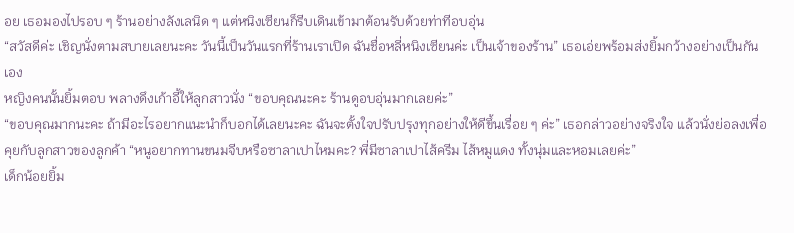อย เธอมองไปรอบ ๆ ร้านอย่างลังเลนิด ๆ แต่หนิงเซียนก็รีบเดินเข้ามาต้อนรับด้วยท่าทีอบอุ่น
“สวัสดีค่ะ เชิญนั่งตามสบายเลยนะคะ วันนี้เป็นวันแรกที่ร้านเราเปิด ฉันชื่อหลี่หนิงเซียนค่ะ เป็นเจ้าของร้าน” เธอเอ่ยพร้อมส่งยิ้มกว้างอย่างเป็นกันเอง
หญิงคนนั้นยิ้มตอบ พลางดึงเก้าอี้ให้ลูกสาวนั่ง “ขอบคุณนะคะ ร้านดูอบอุ่นมากเลยค่ะ”
“ขอบคุณมากนะคะ ถ้ามีอะไรอยากแนะนำก็บอกได้เลยนะคะ ฉันจะตั้งใจปรับปรุงทุกอย่างให้ดีขึ้นเรื่อย ๆ ค่ะ” เธอกล่าวอย่างจริงใจ แล้วนั่งย่อลงเพื่อคุยกับลูกสาวของลูกค้า “หนูอยากทานขนมจีบหรือซาลาเปาไหมคะ? พี่มีซาลาเปาไส้ครีม ไส้หมูแดง ทั้งนุ่มและหอมเลยค่ะ”
เด็กน้อยยิ้ม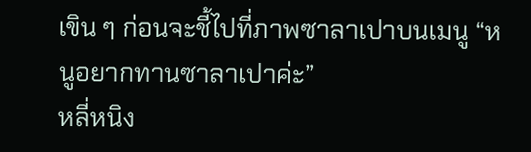เขิน ๆ ก่อนจะชี้ไปที่ภาพซาลาเปาบนเมนู “หนูอยากทานซาลาเปาค่ะ”
หลี่หนิง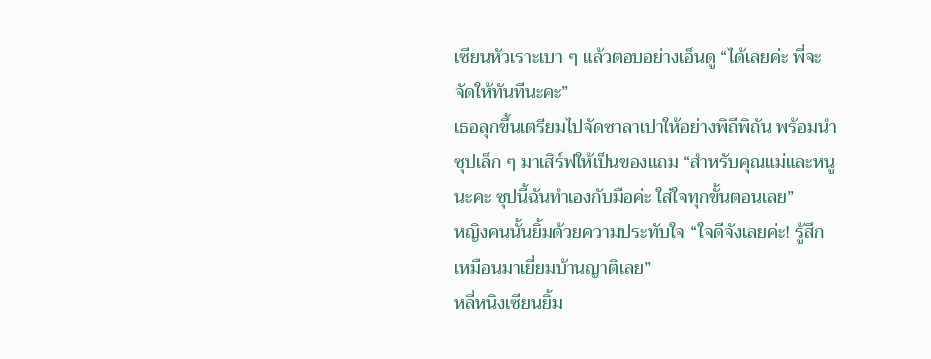เซียนหัวเราะเบา ๆ แล้วตอบอย่างเอ็นดู “ได้เลยค่ะ พี่จะจัดให้ทันทีนะคะ”
เธอลุกขึ้นเตรียมไปจัดซาลาเปาให้อย่างพิถีพิถัน พร้อมนำซุปเล็ก ๆ มาเสิร์ฟให้เป็นของแถม “สำหรับคุณแม่และหนูนะคะ ซุปนี้ฉันทำเองกับมือค่ะ ใส่ใจทุกขั้นตอนเลย”
หญิงคนนั้นยิ้มด้วยความประทับใจ “ใจดีจังเลยค่ะ! รู้สึกเหมือนมาเยี่ยมบ้านญาติเลย”
หลี่หนิงเซียนยิ้ม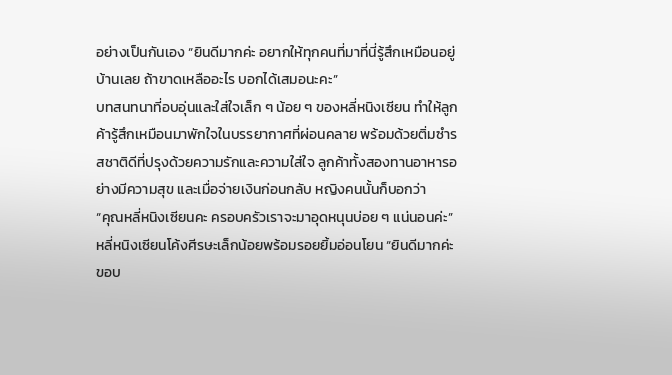อย่างเป็นกันเอง “ยินดีมากค่ะ อยากให้ทุกคนที่มาที่นี่รู้สึกเหมือนอยู่บ้านเลย ถ้าขาดเหลืออะไร บอกได้เสมอนะคะ”
บทสนทนาที่อบอุ่นและใส่ใจเล็ก ๆ น้อย ๆ ของหลี่หนิงเซียน ทำให้ลูกค้ารู้สึกเหมือนมาพักใจในบรรยากาศที่ผ่อนคลาย พร้อมด้วยติ่มซำรสชาติดีที่ปรุงด้วยความรักและความใส่ใจ ลูกค้าทั้งสองทานอาหารอย่างมีความสุข และเมื่อจ่ายเงินก่อนกลับ หญิงคนนั้นก็บอกว่า
“คุณหลี่หนิงเซียนคะ ครอบครัวเราจะมาอุดหนุนบ่อย ๆ แน่นอนค่ะ”
หลี่หนิงเซียนโค้งศีรษะเล็กน้อยพร้อมรอยยิ้มอ่อนโยน “ยินดีมากค่ะ ขอบ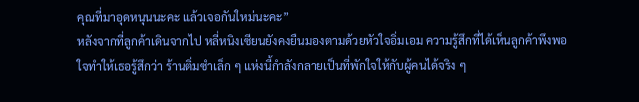คุณที่มาอุดหนุนนะคะ แล้วเจอกันใหม่นะคะ”
หลังจากที่ลูกค้าเดินจากไป หลี่หนิงเซียนยังคงยืนมองตามด้วยหัวใจอิ่มเอม ความรู้สึกที่ได้เห็นลูกค้าพึงพอใจทำให้เธอรู้สึกว่า ร้านติ่มซำเล็ก ๆ แห่งนี้กำลังกลายเป็นที่พักใจให้กับผู้คนได้จริง ๆ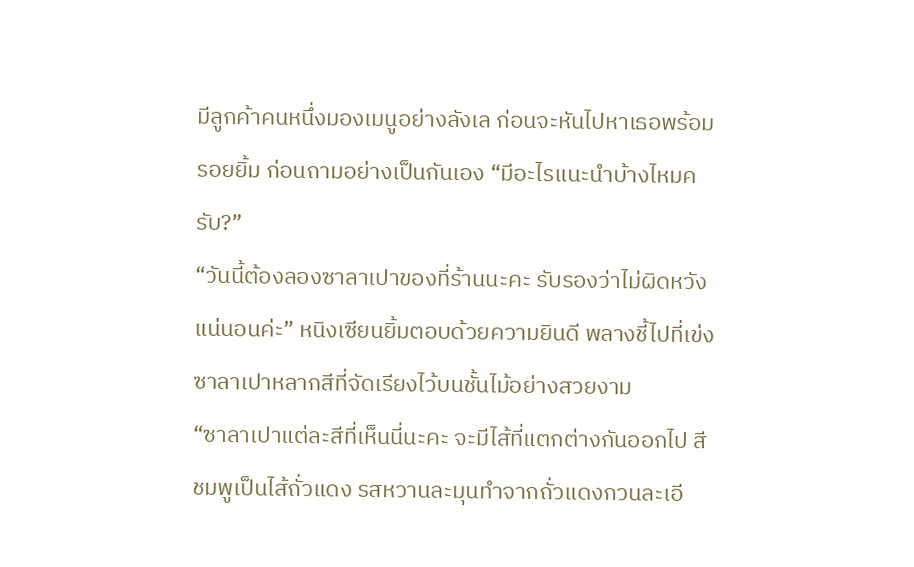มีลูกค้าคนหนึ่งมองเมนูอย่างลังเล ก่อนจะหันไปหาเธอพร้อมรอยยิ้ม ก่อนถามอย่างเป็นกันเอง “มีอะไรแนะนำบ้างไหมครับ?”
“วันนี้ต้องลองซาลาเปาของที่ร้านนะคะ รับรองว่าไม่ผิดหวังแน่นอนค่ะ” หนิงเซียนยิ้มตอบด้วยความยินดี พลางชี้ไปที่เข่งซาลาเปาหลากสีที่จัดเรียงไว้บนชั้นไม้อย่างสวยงาม
“ซาลาเปาแต่ละสีที่เห็นนี่นะคะ จะมีไส้ที่แตกต่างกันออกไป สีชมพูเป็นไส้ถั่วแดง รสหวานละมุนทำจากถั่วแดงกวนละเอี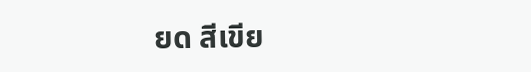ยด สีเขีย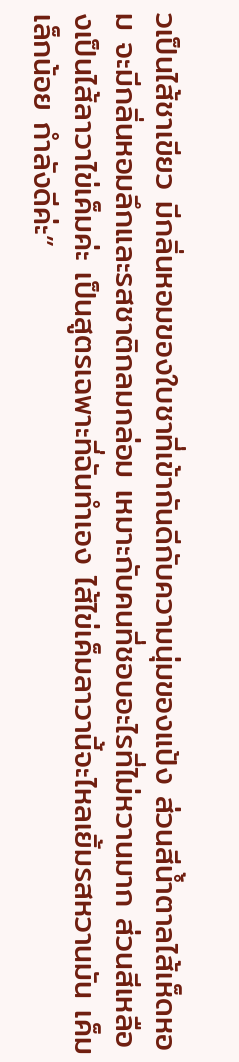วเป็นไส้ชาเขียว มีกลิ่นหอมของใบชาที่เข้ากันดีกับความนุ่มของแป้ง ส่วนสีน้ำตาลไส้เห็ดหอม จะมีกลิ่นหอมลึกและรสชาติกลมกล่อม เหมาะกับคนที่ชอบอะไรที่ไม่หวานมาก ส่วนสีเหลืองเป็นไส้ลาวาไข่เค็มค่ะ เป็นสูตรเฉพาะที่ฉันทำเอง ไส้ไข่เค็มลาวานี้จะไหลเยิ้มรสหวานมัน เค็มเล็กน้อย กำลังดีค่ะ”